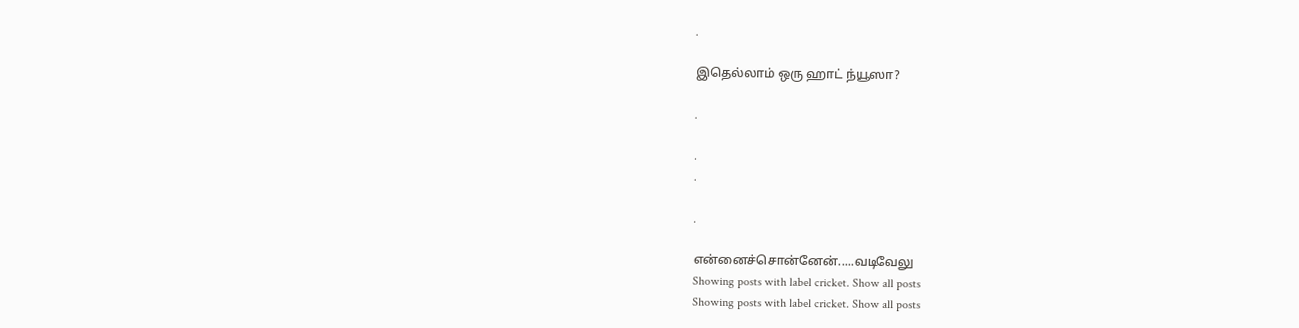.

இதெல்லாம் ஒரு ஹாட் ந்யூஸா?

.

.
.

.

என்னைச்சொன்னேன்.....வடிவேலு
Showing posts with label cricket. Show all posts
Showing posts with label cricket. Show all posts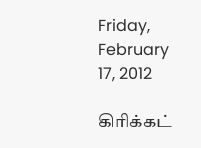Friday, February 17, 2012

கிரிக்கட்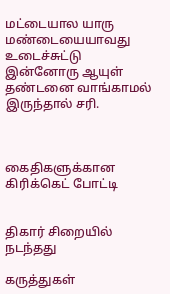மட்டையால யாரு மண்டையையாவது உடைச்சுட்டு இன்னோரு ஆயுள் தண்டனை வாங்காமல் இருந்தால் சரி.



கைதிகளுக்கான கிரிக்கெட் போட்டி


திகார் சிறையில் நடந்தது

கருத்துகள்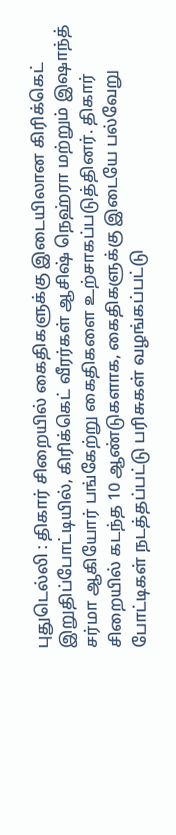புதுடெல்லி : திகார் சிறையில் கைதிகளுக்கு இடையிலான கிரிக்கெட் இறுதிப்போட்டியில், கிரிக்கெட் வீரர்கள் ஆசிஷ் நெஹ்ரா மற்றும் இஷாந்த் சர்மா ஆகியோர் பங்கேற்று கைதிகளை உற்சாகப்படுத்தினர். திகார் சிறையில் கடந்த 10 ஆண்டுகளாக, கைதிகளுக்கு இடையே பல்வேறு போட்டிகள் நடத்தப்பட்டு பரிசுகள் வழங்கப்பட்டு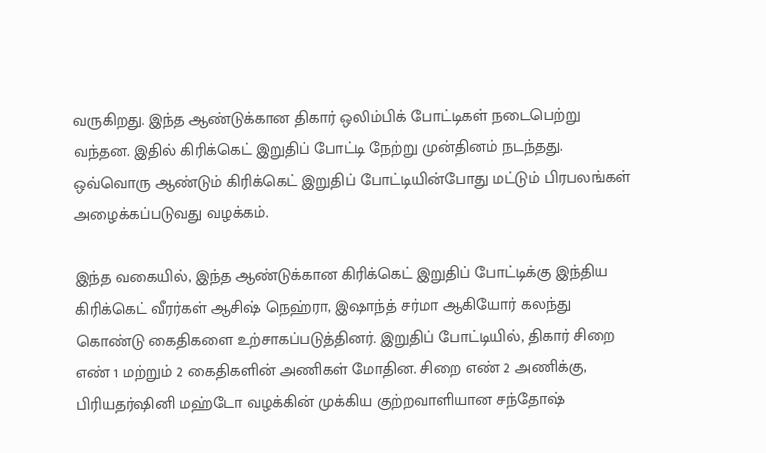வருகிறது. இந்த ஆண்டுக்கான திகார் ஒலிம்பிக் போட்டிகள் நடைபெற்று வந்தன. இதில் கிரிக்கெட் இறுதிப் போட்டி நேற்று முன்தினம் நடந்தது. ஒவ்வொரு ஆண்டும் கிரிக்கெட் இறுதிப் போட்டியின்போது மட்டும் பிரபலங்கள் அழைக்கப்படுவது வழக்கம்.

இந்த வகையில், இந்த ஆண்டுக்கான கிரிக்கெட் இறுதிப் போட்டிக்கு இந்திய கிரிக்கெட் வீரர்கள் ஆசிஷ் நெஹ்ரா, இஷாந்த் சர்மா ஆகியோர் கலந்து கொண்டு கைதிகளை உற்சாகப்படுத்தினர். இறுதிப் போட்டியில், திகார் சிறை எண் 1 மற்றும் 2 கைதிகளின் அணிகள் மோதின. சிறை எண் 2 அணிக்கு, பிரியதர்ஷினி மஹ்டோ வழக்கின் முக்கிய குற்றவாளியான சந்தோஷ்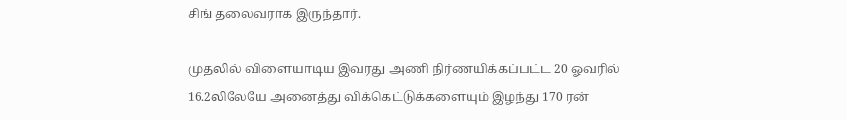சிங் தலைவராக இருந்தார்.

முதலில் விளையாடிய இவரது அணி நிர்ணயிக்கப்பட்ட 20 ஓவரில் 16.2லிலேயே அனைத்து விக்கெட்டுக்களையும் இழந்து 170 ரன்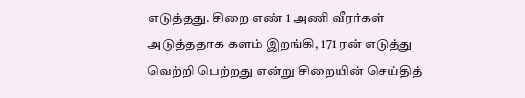எடுத்தது. சிறை எண் 1 அணி வீரர்கள் அடுத்ததாக களம் இறங்கி, 171 ரன் எடுத்து வெற்றி பெற்றது என்று சிறையின் செய்தித்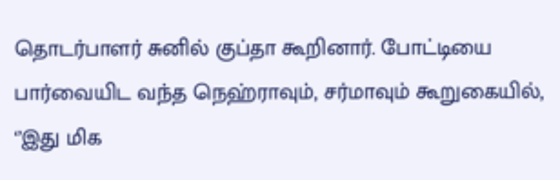தொடர்பாளர் சுனில் குப்தா கூறினார். போட்டியை பார்வையிட வந்த நெஹ்ராவும், சர்மாவும் கூறுகையில், ‘’இது மிக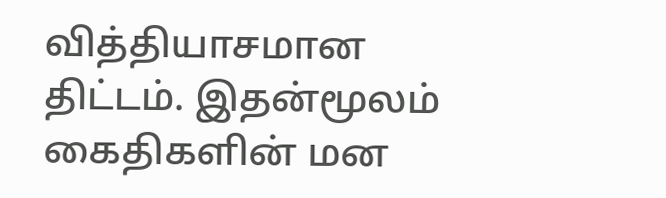வித்தியாசமான திட்டம். இதன்மூலம் கைதிகளின் மன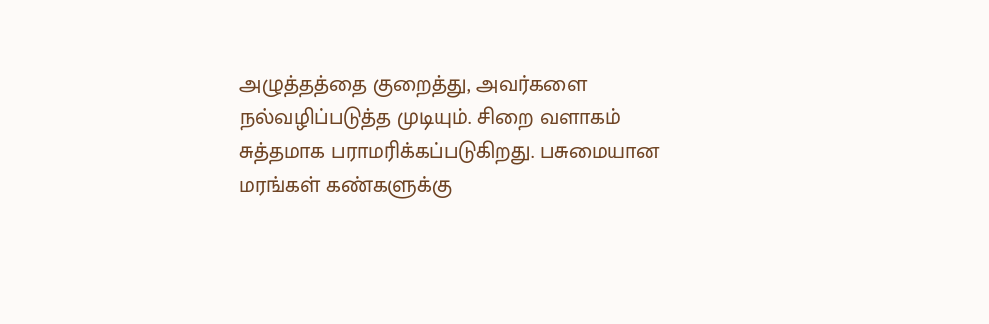அழுத்தத்தை குறைத்து, அவர்களை நல்வழிப்படுத்த முடியும். சிறை வளாகம் சுத்தமாக பராமரிக்கப்படுகிறது. பசுமையான மரங்கள் கண்களுக்கு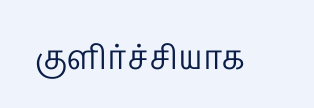குளிர்ச்சியாக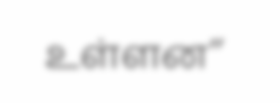உள்ளன’’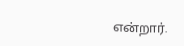என்றார்.